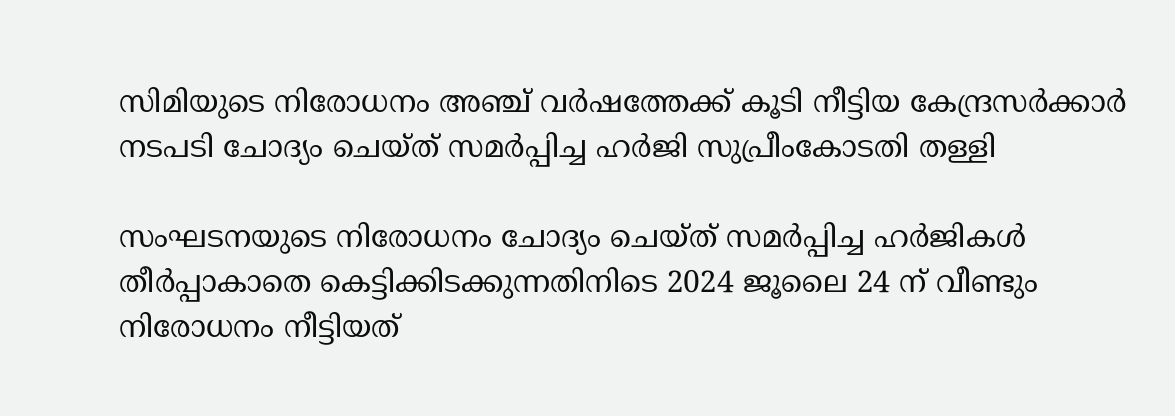സിമിയുടെ നിരോധനം അഞ്ച് വർഷത്തേക്ക് കൂടി നീട്ടിയ കേന്ദ്രസർക്കാർ നടപടി ചോദ്യം ചെയ്‌ത്‌ സമർപ്പിച്ച ഹർജി സുപ്രീംകോടതി തള്ളി

സംഘടനയുടെ നിരോധനം ചോദ്യം ചെയ്‌ത്‌ സമർപ്പിച്ച ഹർജികൾ തീർപ്പാകാതെ കെട്ടിക്കിടക്കുന്നതിനിടെ 2024 ജൂലൈ 24 ന്‌ വീണ്ടും നിരോധനം നീട്ടിയത്‌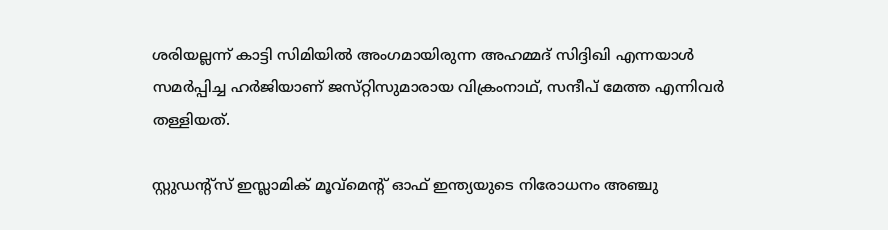ശരിയല്ലന്ന്‌ കാട്ടി സിമിയിൽ അംഗമായിരുന്ന അഹമ്മദ് സിദ്ദിഖി എന്നയാൾ സമർപ്പിച്ച ഹർജിയാണ്‌ ജസ്‌റ്റിസുമാരായ വിക്രംനാഥ്‌, സന്ദീപ്‌ മേത്ത എന്നിവർ തള്ളിയത്‌.

സ്റ്റുഡന്റ്സ് ഇസ്ലാമിക് മൂവ്‌മെന്റ് ഓഫ് ഇന്ത്യയുടെ നിരോധനം അഞ്ചു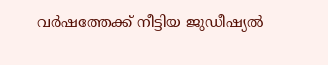വർഷത്തേക്ക് നീട്ടിയ ജുഡീഷ്യൽ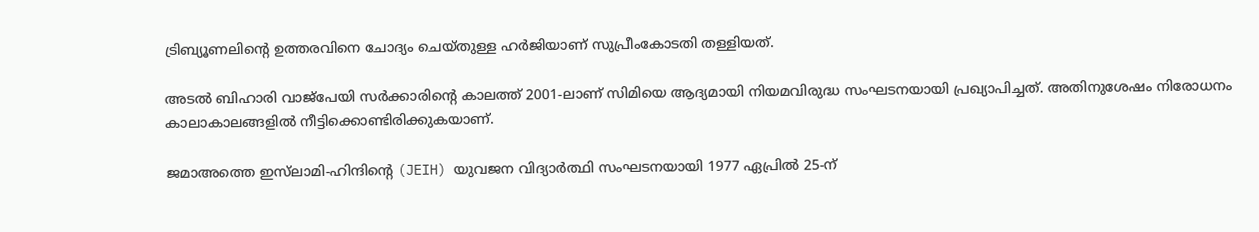ട്രിബ്യൂണലിന്റെ ഉത്തരവിനെ ചോദ്യം ചെയ്തുള്ള ഹർജിയാണ് സുപ്രീംകോടതി തള്ളിയത്.

അടൽ ബിഹാരി വാജ്‌പേയി സർക്കാരിൻ്റെ കാലത്ത് 2001-ലാണ് സിമിയെ ആദ്യമായി നിയമവിരുദ്ധ സംഘടനയായി പ്രഖ്യാപിച്ചത്. അതിനുശേഷം നിരോധനം കാലാകാലങ്ങളിൽ നീട്ടിക്കൊണ്ടിരിക്കുകയാണ്.

ജമാഅത്തെ ഇസ്‌ലാമി-ഹിന്ദിൻ്റെ (JEIH) യുവജന വിദ്യാർത്ഥി സംഘടനയായി 1977 ഏപ്രിൽ 25-ന്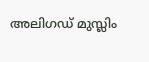അലിഗഡ് മുസ്ലിം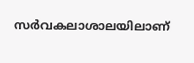സർവകലാശാലയിലാണ്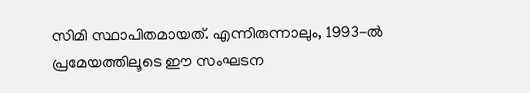സിമി സ്ഥാപിതമായത്. എന്നിരുന്നാലും, 1993-ൽ പ്രമേയത്തിലൂടെ ഈ സംഘടന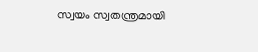സ്വയം സ്വതന്ത്രമായി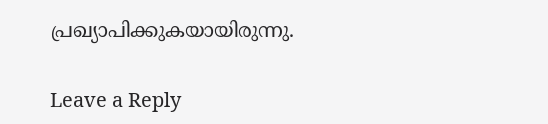പ്രഖ്യാപിക്കുകയായിരുന്നു.

Leave a Reply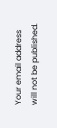Your email address will not be published.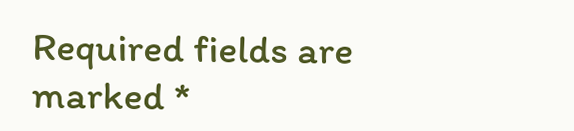Required fields are marked *